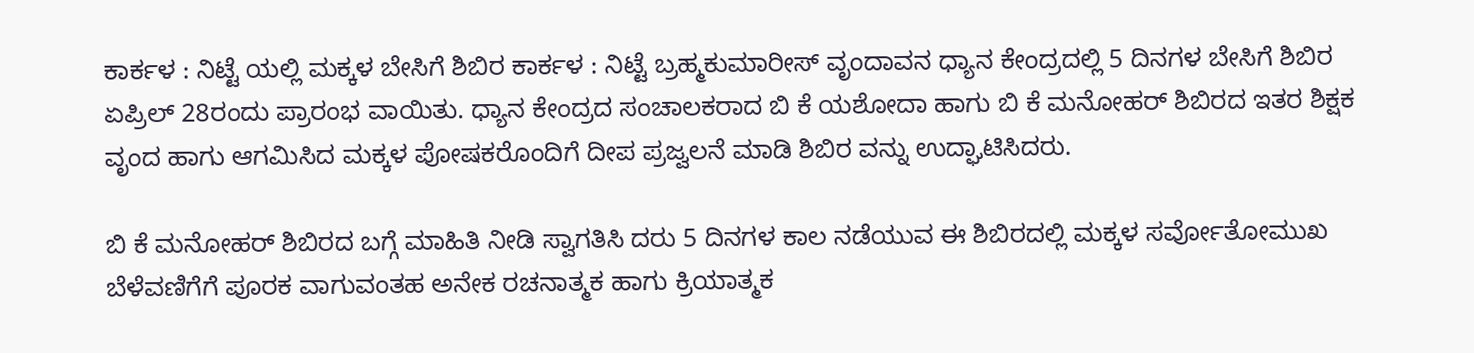ಕಾರ್ಕಳ : ನಿಟ್ಟೆ ಯಲ್ಲಿ ಮಕ್ಕಳ ಬೇಸಿಗೆ ಶಿಬಿರ ಕಾರ್ಕಳ : ನಿಟ್ಟೆ ಬ್ರಹ್ಮಕುಮಾರೀಸ್ ವೃಂದಾವನ ಧ್ಯಾನ ಕೇಂದ್ರದಲ್ಲಿ 5 ದಿನಗಳ ಬೇಸಿಗೆ ಶಿಬಿರ ಏಪ್ರಿಲ್ 28ರಂದು ಪ್ರಾರಂಭ ವಾಯಿತು. ಧ್ಯಾನ ಕೇಂದ್ರದ ಸಂಚಾಲಕರಾದ ಬಿ ಕೆ ಯಶೋದಾ ಹಾಗು ಬಿ ಕೆ ಮನೋಹರ್ ಶಿಬಿರದ ಇತರ ಶಿಕ್ಷಕ ವೃಂದ ಹಾಗು ಆಗಮಿಸಿದ ಮಕ್ಕಳ ಪೋಷಕರೊಂದಿಗೆ ದೀಪ ಪ್ರಜ್ವಲನೆ ಮಾಡಿ ಶಿಬಿರ ವನ್ನು ಉದ್ಘಾಟಿಸಿದರು.

ಬಿ ಕೆ ಮನೋಹರ್ ಶಿಬಿರದ ಬಗ್ಗೆ ಮಾಹಿತಿ ನೀಡಿ ಸ್ವಾಗತಿಸಿ ದರು 5 ದಿನಗಳ ಕಾಲ ನಡೆಯುವ ಈ ಶಿಬಿರದಲ್ಲಿ ಮಕ್ಕಳ ಸರ್ವೋತೋಮುಖ ಬೆಳೆವಣಿಗೆಗೆ ಪೂರಕ ವಾಗುವಂತಹ ಅನೇಕ ರಚನಾತ್ಮಕ ಹಾಗು ಕ್ರಿಯಾತ್ಮಕ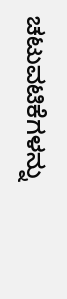ಚಟುವಟಿಕೆಗಳನ್ನು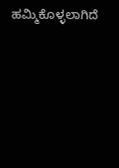ಹಮ್ಮಿಕೊಳ್ಳಲಾಗಿದೆ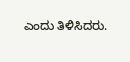ಎಂದು ತಿಳಿಸಿದರು.